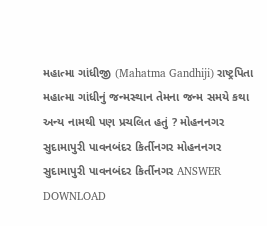મહાત્મા ગાંધીજી (Mahatma Gandhiji) રાષ્ટ્રપિતા મહાત્મા ગાંધીનું જન્મસ્થાન તેમના જન્મ સમયે કથા અન્ય નામથી પણ પ્રચલિત હતું ? મોહનનગર સુદામાપુરી પાવનબંદર કિર્તીનગર મોહનનગર સુદામાપુરી પાવનબંદર કિર્તીનગર ANSWER DOWNLOAD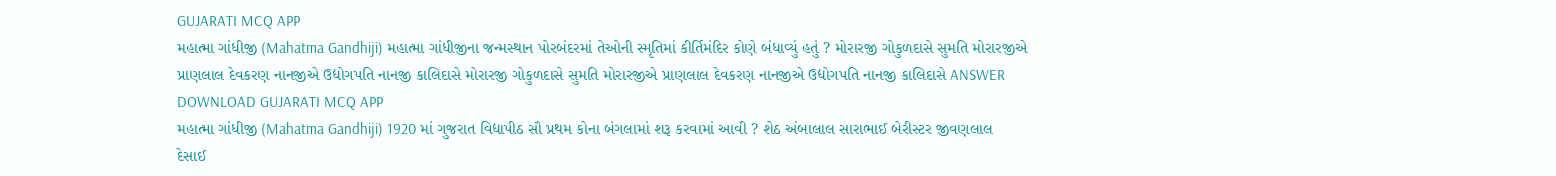GUJARATI MCQ APP
મહાત્મા ગાંધીજી (Mahatma Gandhiji) મહાત્મા ગાંધીજીના જન્મસ્થાન પોરબંદરમાં તેઓની સ્મૃતિમાં કીર્તિમંદિર કોણે બંધાવ્યું હતું ? મોરારજી ગોકુળદાસે સુમતિ મોરારજીએ પ્રાણલાલ દેવકરણ નાનજીએ ઉદ્યોગપતિ નાનજી કાલિદાસે મોરારજી ગોકુળદાસે સુમતિ મોરારજીએ પ્રાણલાલ દેવકરણ નાનજીએ ઉદ્યોગપતિ નાનજી કાલિદાસે ANSWER DOWNLOAD GUJARATI MCQ APP
મહાત્મા ગાંધીજી (Mahatma Gandhiji) 1920 માં ગુજરાત વિદ્યાપીઠ સૌ પ્રથમ કોના બંગલામાં શરૂ કરવામાં આવી ? શેઠ અંબાલાલ સારાભાઈ બેરીસ્ટર જીવણલાલ દેસાઈ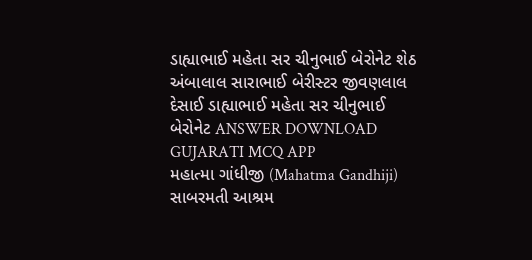ડાહ્યાભાઈ મહેતા સર ચીનુભાઈ બેરોનેટ શેઠ અંબાલાલ સારાભાઈ બેરીસ્ટર જીવણલાલ દેસાઈ ડાહ્યાભાઈ મહેતા સર ચીનુભાઈ બેરોનેટ ANSWER DOWNLOAD GUJARATI MCQ APP
મહાત્મા ગાંધીજી (Mahatma Gandhiji) સાબરમતી આશ્રમ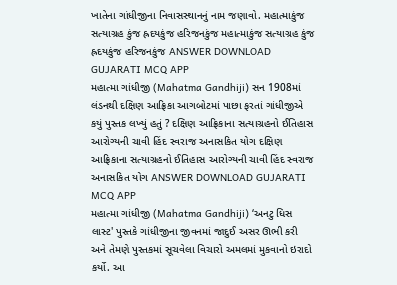ખાતેના ગાંધીજીના નિવાસસ્થાનનું નામ જણાવો. મહાત્માકુંજ સત્યાગ્રહ કુંજ હ્રદયકુંજ હરિજનકુંજ મહાત્માકુંજ સત્યાગ્રહ કુંજ હ્રદયકુંજ હરિજનકુંજ ANSWER DOWNLOAD GUJARATI MCQ APP
મહાત્મા ગાંધીજી (Mahatma Gandhiji) સન 1908માં લંડનથી દક્ષિણ આફ્રિકા આગબોટમાં પાછા ફરતાં ગાંધીજીએ કયું પુસ્તક લખ્યું હતું ? દક્ષિણ આફ્રિકાના સત્યાગ્રહનો ઈતિહાસ આરોગ્યની ચાવી હિંદ સ્વરાજ અનાસકિત યોગ દક્ષિણ આફ્રિકાના સત્યાગ્રહનો ઈતિહાસ આરોગ્યની ચાવી હિંદ સ્વરાજ અનાસકિત યોગ ANSWER DOWNLOAD GUJARATI MCQ APP
મહાત્મા ગાંધીજી (Mahatma Gandhiji) ‘અનટુ ધિસ લાસ્ટ' પુસ્તકે ગાંધીજીના જીવનમાં જાદુઈ અસર ઊભી કરી અને તેમણે પુસ્તકમાં સૂચવેલા વિચારો અમલમાં મુકવાનો ઇરાદો કર્યો. આ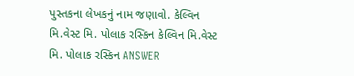પુસ્તકના લેખકનું નામ જણાવો. કેલ્વિન મિ.વેસ્ટ મિ. પોલાક રસ્કિન કેલ્વિન મિ.વેસ્ટ મિ. પોલાક રસ્કિન ANSWER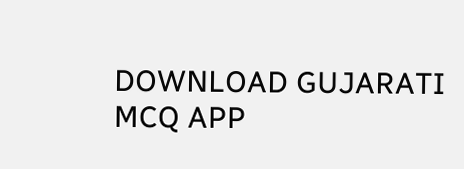DOWNLOAD GUJARATI MCQ APP